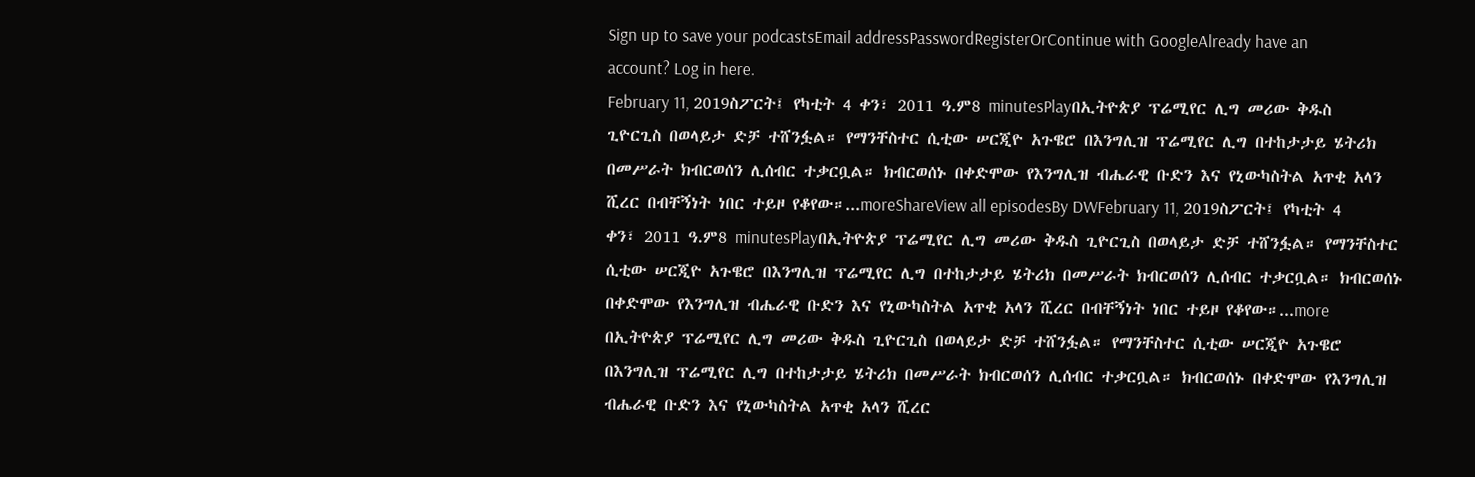Sign up to save your podcastsEmail addressPasswordRegisterOrContinue with GoogleAlready have an account? Log in here.
February 11, 2019ስፖርት፤ የካቲት 4 ቀን፣ 2011 ዓ.ም8 minutesPlayበኢትዮጵያ ፕሬሚየር ሊግ መሪው ቅዱስ ጊዮርጊስ በወላይታ ድቻ ተሸንፏል። የማንቸስተር ሲቲው ሠርጂዮ አጉዌሮ በእንግሊዝ ፕሬሚየር ሊግ በተከታታይ ሄትሪክ በመሥራት ክብርወሰን ሊሰብር ተቃርቧል። ክብርወሰኑ በቀድሞው የእንግሊዝ ብሔራዊ ቡድን እና የኒውካስትል አጥቂ አላን ሺረር በብቸኝነት ነበር ተይዞ የቆየው።...moreShareView all episodesBy DWFebruary 11, 2019ስፖርት፤ የካቲት 4 ቀን፣ 2011 ዓ.ም8 minutesPlayበኢትዮጵያ ፕሬሚየር ሊግ መሪው ቅዱስ ጊዮርጊስ በወላይታ ድቻ ተሸንፏል። የማንቸስተር ሲቲው ሠርጂዮ አጉዌሮ በእንግሊዝ ፕሬሚየር ሊግ በተከታታይ ሄትሪክ በመሥራት ክብርወሰን ሊሰብር ተቃርቧል። ክብርወሰኑ በቀድሞው የእንግሊዝ ብሔራዊ ቡድን እና የኒውካስትል አጥቂ አላን ሺረር በብቸኝነት ነበር ተይዞ የቆየው።...more
በኢትዮጵያ ፕሬሚየር ሊግ መሪው ቅዱስ ጊዮርጊስ በወላይታ ድቻ ተሸንፏል። የማንቸስተር ሲቲው ሠርጂዮ አጉዌሮ በእንግሊዝ ፕሬሚየር ሊግ በተከታታይ ሄትሪክ በመሥራት ክብርወሰን ሊሰብር ተቃርቧል። ክብርወሰኑ በቀድሞው የእንግሊዝ ብሔራዊ ቡድን እና የኒውካስትል አጥቂ አላን ሺረር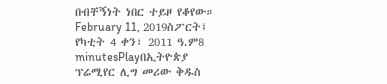በብቸኝነት ነበር ተይዞ የቆየው።
February 11, 2019ስፖርት፤ የካቲት 4 ቀን፣ 2011 ዓ.ም8 minutesPlayበኢትዮጵያ ፕሬሚየር ሊግ መሪው ቅዱስ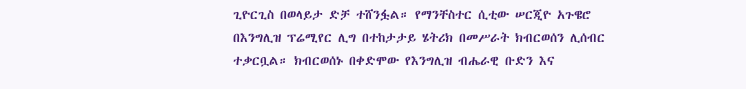ጊዮርጊስ በወላይታ ድቻ ተሸንፏል። የማንቸስተር ሲቲው ሠርጂዮ አጉዌሮ በእንግሊዝ ፕሬሚየር ሊግ በተከታታይ ሄትሪክ በመሥራት ክብርወሰን ሊሰብር ተቃርቧል። ክብርወሰኑ በቀድሞው የእንግሊዝ ብሔራዊ ቡድን እና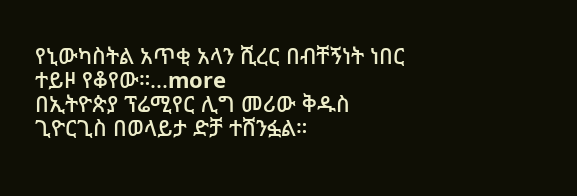የኒውካስትል አጥቂ አላን ሺረር በብቸኝነት ነበር ተይዞ የቆየው።...more
በኢትዮጵያ ፕሬሚየር ሊግ መሪው ቅዱስ ጊዮርጊስ በወላይታ ድቻ ተሸንፏል።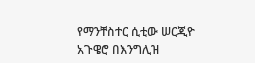የማንቸስተር ሲቲው ሠርጂዮ አጉዌሮ በእንግሊዝ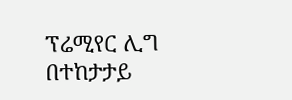ፕሬሚየር ሊግ በተከታታይ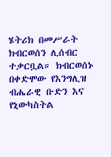ሄትሪክ በመሥራት ክብርወሰን ሊሰብር ተቃርቧል። ክብርወሰኑ በቀድሞው የእንግሊዝ ብሔራዊ ቡድን እና የኒውካስትል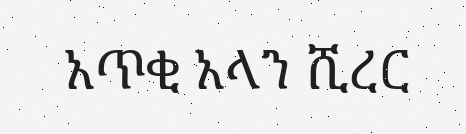አጥቂ አላን ሺረር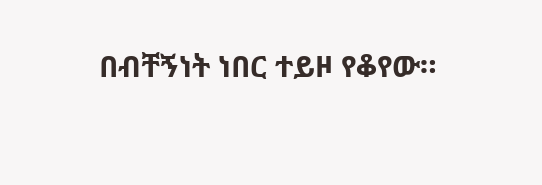በብቸኝነት ነበር ተይዞ የቆየው።